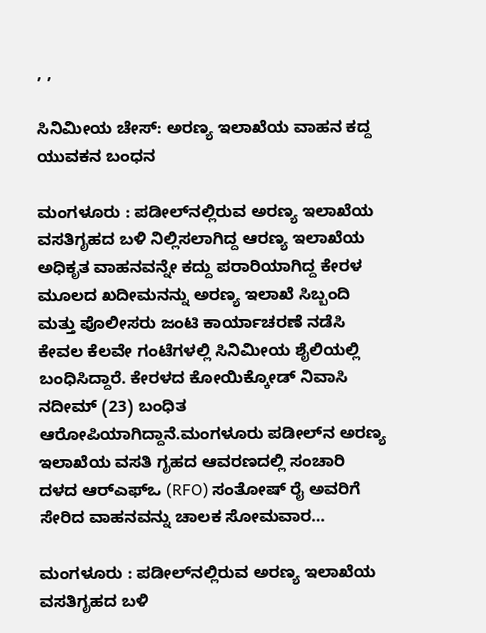, ,

ಸಿನಿಮೀಯ ಚೇಸ್: ಅರಣ್ಯ ಇಲಾಖೆಯ ವಾಹನ ಕದ್ದ ಯುವಕನ ಬಂಧನ

ಮಂಗಳೂರು : ಪಡೀಲ್‌ನಲ್ಲಿರುವ ಅರಣ್ಯ ಇಲಾಖೆಯ ವಸತಿಗೃಹದ ಬಳಿ ನಿಲ್ಲಿಸಲಾಗಿದ್ದ ಆರಣ್ಯ ಇಲಾಖೆಯ ಅಧಿಕೃತ ವಾಹನವನ್ನೇ ಕದ್ದು ಪರಾರಿಯಾಗಿದ್ದ ಕೇರಳ ಮೂಲದ ಖದೀಮನನ್ನು ಅರಣ್ಯ ಇಲಾಖೆ ಸಿಬ್ಬಂದಿ ಮತ್ತು ಪೊಲೀಸರು ಜಂಟಿ ಕಾರ್ಯಾಚರಣೆ ನಡೆಸಿ ಕೇವಲ ಕೆಲವೇ ಗಂಟೆಗಳಲ್ಲಿ ಸಿನಿಮೀಯ ಶೈಲಿಯಲ್ಲಿ ಬಂಧಿಸಿದ್ದಾರೆ. ಕೇರಳದ ಕೋಯಿಕ್ಕೋಡ್ ನಿವಾಸಿ ನದೀಮ್ (23) ಬಂಧಿತ ಆರೋಪಿಯಾಗಿದ್ದಾನೆ.ಮಂಗಳೂರು ಪಡೀಲ್‌ನ ಅರಣ್ಯ ಇಲಾಖೆಯ ವಸತಿ ಗೃಹದ ಆವರಣದಲ್ಲಿ ಸಂಚಾರಿ ದಳದ ಆರ್‌ಎಫ್‌ಒ (RFO) ಸಂತೋಷ್ ರೈ ಅವರಿಗೆ ಸೇರಿದ ವಾಹನವನ್ನು ಚಾಲಕ ಸೋಮವಾರ…

ಮಂಗಳೂರು : ಪಡೀಲ್‌ನಲ್ಲಿರುವ ಅರಣ್ಯ ಇಲಾಖೆಯ ವಸತಿಗೃಹದ ಬಳಿ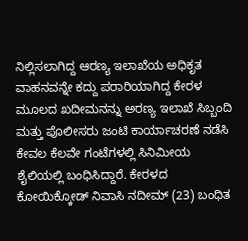ನಿಲ್ಲಿಸಲಾಗಿದ್ದ ಆರಣ್ಯ ಇಲಾಖೆಯ ಅಧಿಕೃತ ವಾಹನವನ್ನೇ ಕದ್ದು ಪರಾರಿಯಾಗಿದ್ದ ಕೇರಳ ಮೂಲದ ಖದೀಮನನ್ನು ಅರಣ್ಯ ಇಲಾಖೆ ಸಿಬ್ಬಂದಿ ಮತ್ತು ಪೊಲೀಸರು ಜಂಟಿ ಕಾರ್ಯಾಚರಣೆ ನಡೆಸಿ ಕೇವಲ ಕೆಲವೇ ಗಂಟೆಗಳಲ್ಲಿ ಸಿನಿಮೀಯ ಶೈಲಿಯಲ್ಲಿ ಬಂಧಿಸಿದ್ದಾರೆ. ಕೇರಳದ ಕೋಯಿಕ್ಕೋಡ್ ನಿವಾಸಿ ನದೀಮ್ (23) ಬಂಧಿತ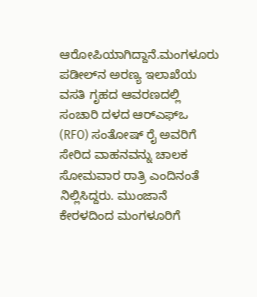ಆರೋಪಿಯಾಗಿದ್ದಾನೆ.ಮಂಗಳೂರು ಪಡೀಲ್‌ನ ಅರಣ್ಯ ಇಲಾಖೆಯ ವಸತಿ ಗೃಹದ ಆವರಣದಲ್ಲಿ ಸಂಚಾರಿ ದಳದ ಆರ್‌ಎಫ್‌ಒ (RFO) ಸಂತೋಷ್ ರೈ ಅವರಿಗೆ ಸೇರಿದ ವಾಹನವನ್ನು ಚಾಲಕ ಸೋಮವಾರ ರಾತ್ರಿ ಎಂದಿನಂತೆ ನಿಲ್ಲಿಸಿದ್ದರು. ಮುಂಜಾನೆ ಕೇರಳದಿಂದ ಮಂಗಳೂರಿಗೆ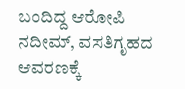ಬಂದಿದ್ದ ಆರೋಪಿ ನದೀಮ್, ವಸತಿಗೃಹದ ಆವರಣಕ್ಕೆ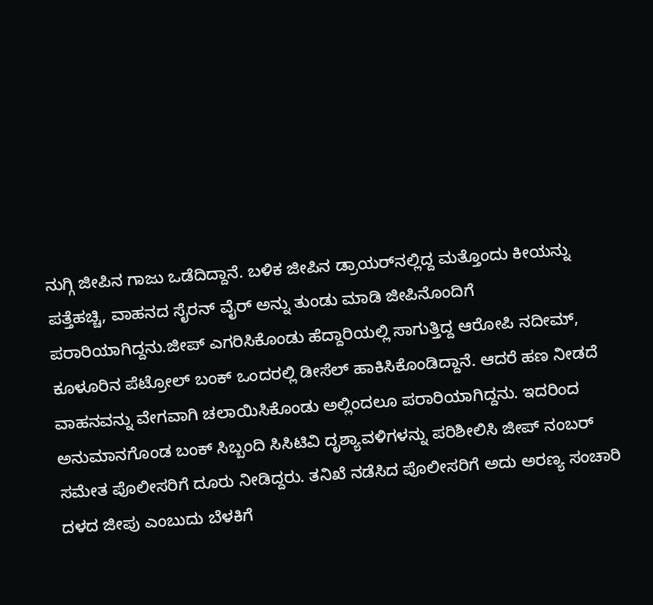ನುಗ್ಗಿ ಜೀಪಿನ ಗಾಜು ಒಡೆದಿದ್ದಾನೆ. ಬಳಿಕ ಜೀಪಿನ ಡ್ರಾಯರ್‌ನಲ್ಲಿದ್ದ ಮತ್ತೊಂದು ಕೀಯನ್ನು ಪತ್ತೆಹಚ್ಚಿ, ವಾಹನದ ಸೈರನ್ ವೈರ್ ಅನ್ನು ತುಂಡು ಮಾಡಿ ಜೀಪಿನೊಂದಿಗೆ ಪರಾರಿಯಾಗಿದ್ದನು.ಜೀಪ್ ಎಗರಿಸಿಕೊಂಡು ಹೆದ್ದಾರಿಯಲ್ಲಿ ಸಾಗುತ್ತಿದ್ದ ಆರೋಪಿ ನದೀಮ್, ಕೂಳೂರಿನ ಪೆಟ್ರೋಲ್ ಬಂಕ್ ಒಂದರಲ್ಲಿ ಡೀಸೆಲ್ ಹಾಕಿಸಿಕೊಂಡಿದ್ದಾನೆ. ಆದರೆ ಹಣ ನೀಡದೆ ವಾಹನವನ್ನು ವೇಗವಾಗಿ ಚಲಾಯಿಸಿಕೊಂಡು ಅಲ್ಲಿಂದಲೂ ಪರಾರಿಯಾಗಿದ್ದನು. ಇದರಿಂದ ಅನುಮಾನಗೊಂಡ ಬಂಕ್ ಸಿಬ್ಬಂದಿ ಸಿಸಿಟಿವಿ ದೃಶ್ಯಾವಳಿಗಳನ್ನು ಪರಿಶೀಲಿಸಿ ಜೀಪ್ ನಂಬರ್ ಸಮೇತ ಪೊಲೀಸರಿಗೆ ದೂರು ನೀಡಿದ್ದರು. ತನಿಖೆ ನಡೆಸಿದ ಪೊಲೀಸರಿಗೆ ಅದು ಅರಣ್ಯ ಸಂಚಾರಿ ದಳದ ಜೀಪು ಎಂಬುದು ಬೆಳಕಿಗೆ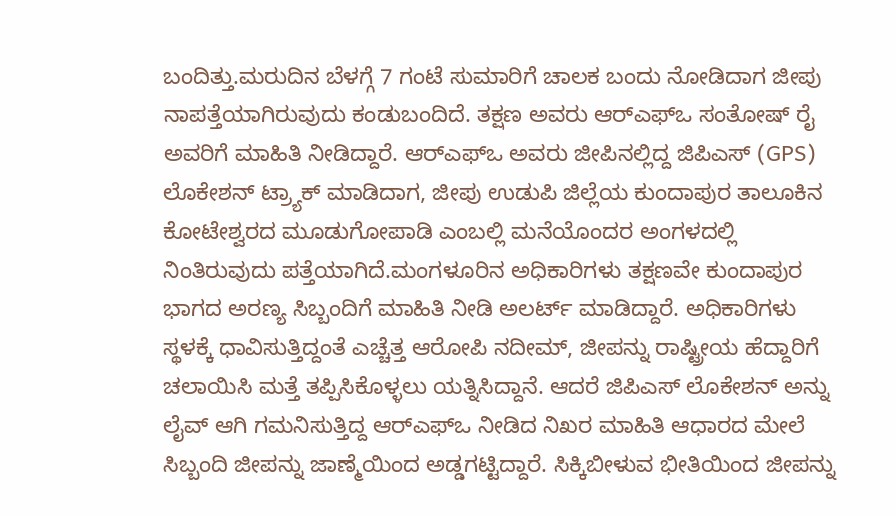ಬಂದಿತ್ತು.ಮರುದಿನ ಬೆಳಗ್ಗೆ 7 ಗಂಟೆ ಸುಮಾರಿಗೆ ಚಾಲಕ ಬಂದು ನೋಡಿದಾಗ ಜೀಪು ನಾಪತ್ತೆಯಾಗಿರುವುದು ಕಂಡುಬಂದಿದೆ. ತಕ್ಷಣ ಅವರು ಆರ್‌ಎಫ್‌ಒ ಸಂತೋಷ್ ರೈ ಅವರಿಗೆ ಮಾಹಿತಿ ನೀಡಿದ್ದಾರೆ. ಆರ್‌ಎಫ್‌ಒ ಅವರು ಜೀಪಿನಲ್ಲಿದ್ದ ಜಿಪಿಎಸ್ (GPS) ಲೊಕೇಶನ್ ಟ್ರ್ಯಾಕ್ ಮಾಡಿದಾಗ, ಜೀಪು ಉಡುಪಿ ಜಿಲ್ಲೆಯ ಕುಂದಾಪುರ ತಾಲೂಕಿನ ಕೋಟೇಶ್ವರದ ಮೂಡುಗೋಪಾಡಿ ಎಂಬಲ್ಲಿ ಮನೆಯೊಂದರ ಅಂಗಳದಲ್ಲಿ ನಿಂತಿರುವುದು ಪತ್ತೆಯಾಗಿದೆ.ಮಂಗಳೂರಿನ ಅಧಿಕಾರಿಗಳು ತಕ್ಷಣವೇ ಕುಂದಾಪುರ ಭಾಗದ ಅರಣ್ಯ ಸಿಬ್ಬಂದಿಗೆ ಮಾಹಿತಿ ನೀಡಿ ಅಲರ್ಟ್ ಮಾಡಿದ್ದಾರೆ. ಅಧಿಕಾರಿಗಳು ಸ್ಥಳಕ್ಕೆ ಧಾವಿಸುತ್ತಿದ್ದಂತೆ ಎಚ್ಚೆತ್ತ ಆರೋಪಿ ನದೀಮ್, ಜೀಪನ್ನು ರಾಷ್ಟ್ರೀಯ ಹೆದ್ದಾರಿಗೆ ಚಲಾಯಿಸಿ ಮತ್ತೆ ತಪ್ಪಿಸಿಕೊಳ್ಳಲು ಯತ್ನಿಸಿದ್ದಾನೆ. ಆದರೆ ಜಿಪಿಎಸ್ ಲೊಕೇಶನ್ ಅನ್ನು ಲೈವ್ ಆಗಿ ಗಮನಿಸುತ್ತಿದ್ದ ಆರ್‌ಎಫ್‌ಒ ನೀಡಿದ ನಿಖರ ಮಾಹಿತಿ ಆಧಾರದ ಮೇಲೆ ಸಿಬ್ಬಂದಿ ಜೀಪನ್ನು ಜಾಣ್ಮೆಯಿಂದ ಅಡ್ಡಗಟ್ಟಿದ್ದಾರೆ. ಸಿಕ್ಕಿಬೀಳುವ ಭೀತಿಯಿಂದ ಜೀಪನ್ನು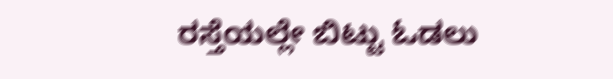ರಸ್ತೆಯಲ್ಲೇ ಬಿಟ್ಟು ಓಡಲು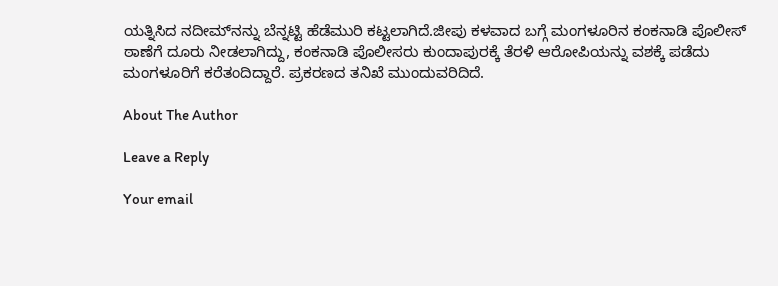ಯತ್ನಿಸಿದ ನದೀಮ್‌ನನ್ನು ಬೆನ್ನಟ್ಟಿ ಹೆಡೆಮುರಿ ಕಟ್ಟಲಾಗಿದೆ.ಜೀಪು ಕಳವಾದ ಬಗ್ಗೆ ಮಂಗಳೂರಿನ ಕಂಕನಾಡಿ ಪೊಲೀಸ್ ಠಾಣೆಗೆ ದೂರು ನೀಡಲಾಗಿದ್ದು, ಕಂಕನಾಡಿ ಪೊಲೀಸರು ಕುಂದಾಪುರಕ್ಕೆ ತೆರಳಿ ಆರೋಪಿಯನ್ನು ವಶಕ್ಕೆ ಪಡೆದು ಮಂಗಳೂರಿಗೆ ಕರೆತಂದಿದ್ದಾರೆ. ಪ್ರಕರಣದ ತನಿಖೆ ಮುಂದುವರಿದಿದೆ.

About The Author

Leave a Reply

Your email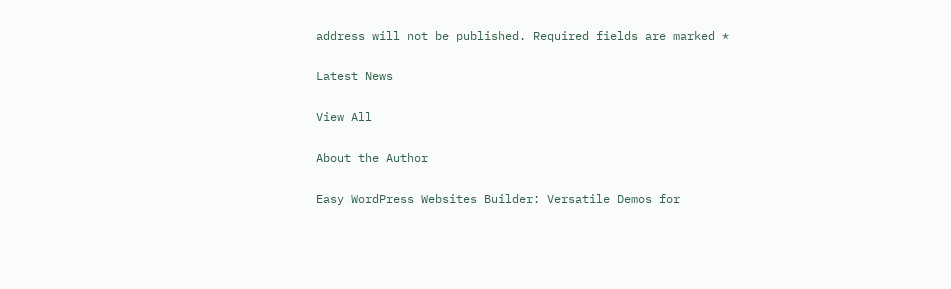address will not be published. Required fields are marked *

Latest News

View All

About the Author

Easy WordPress Websites Builder: Versatile Demos for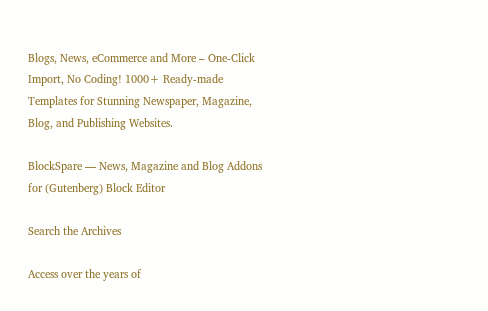Blogs, News, eCommerce and More – One-Click Import, No Coding! 1000+ Ready-made Templates for Stunning Newspaper, Magazine, Blog, and Publishing Websites.

BlockSpare — News, Magazine and Blog Addons for (Gutenberg) Block Editor

Search the Archives

Access over the years of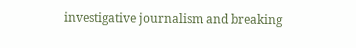investigative journalism and breaking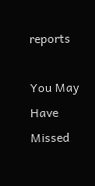reports

You May Have Missed